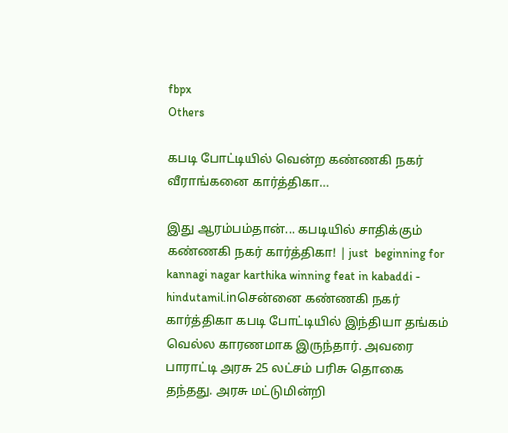fbpx
Others

கபடி போட்டியில் வென்ற கண்ணகி நகர் வீராங்கனை கார்த்திகா…

இது ஆரம்பம்தான்... கபடியில் சாதிக்கும் கண்ணகி நகர் கார்த்திகா! | just  beginning for kannagi nagar karthika winning feat in kabaddi - hindutamil.inசென்னை கண்ணகி நகர் கார்த்திகா கபடி போட்டியில் இந்தியா தங்கம் வெல்ல காரணமாக இருந்தார். அவரை பாராட்டி அரசு 25 லட்சம் பரிசு தொகை தந்தது. அரசு மட்டுமின்றி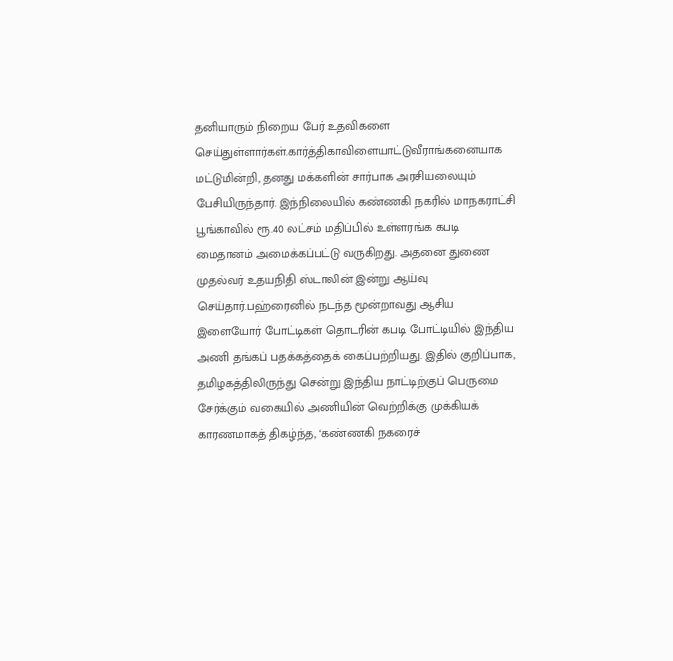தனியாரும் நிறைய பேர் உதவிகளை செய்துள்ளார்கள்.கார்த்திகாவிளையாட்டுவீராங்கனையாக மட்டுமின்றி, தனது மக்களின் சார்பாக அரசியலையும் பேசியிருந்தார். இந்நிலையில் கண்ணகி நகரில் மாநகராட்சி பூங்காவில் ரூ.40 லட்சம் மதிப்பில் உள்ளரங்க கபடி மைதானம் அமைக்கப்பட்டு வருகிறது. அதனை துணை முதல்வர் உதயநிதி ஸ்டாலின் இன்று ஆய்வு செய்தார்.பஹ்ரைனில் நடந்த மூன்றாவது ஆசிய இளையோர் போட்டிகள் தொடரின் கபடி போட்டியில் இந்திய அணி தங்கப் பதக்கத்தைக் கைப்பற்றியது. இதில் குறிப்பாக, தமிழகத்திலிருந்து சென்று இந்திய நாட்டிற்குப் பெருமை சேர்க்கும் வகையில் அணியின் வெற்றிக்கு முக்கியக் காரணமாகத் திகழ்ந்த, ‘கண்ணகி நகரைச்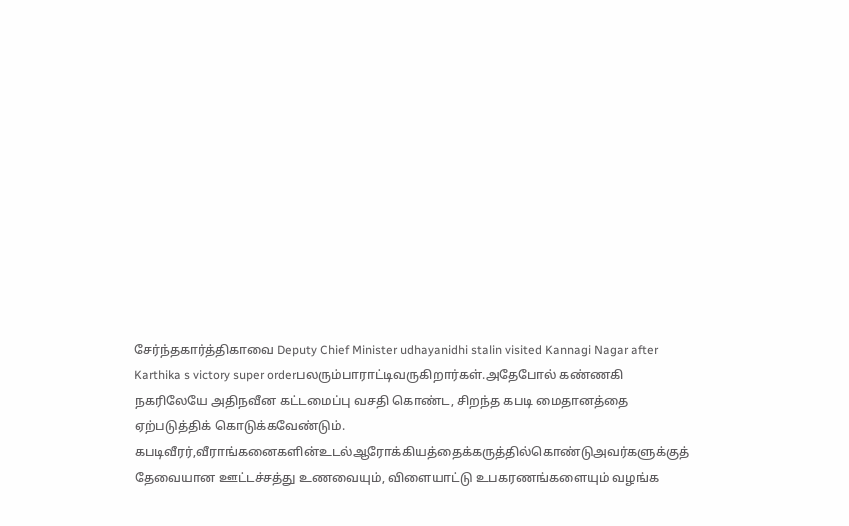சேர்ந்தகார்த்திகாவை Deputy Chief Minister udhayanidhi stalin visited Kannagi Nagar after Karthika s victory super orderபலரும்பாராட்டிவருகிறார்கள்.அதேபோல் கண்ணகி நகரிலேயே அதிநவீன கட்டமைப்பு வசதி கொண்ட, சிறந்த கபடி மைதானத்தை ஏற்படுத்திக் கொடுக்கவேண்டும். கபடிவீரர்,வீராங்கனைகளின்உடல்ஆரோக்கியத்தைக்கருத்தில்கொண்டுஅவர்களுக்குத் தேவையான ஊட்டச்சத்து உணவையும், விளையாட்டு உபகரணங்களையும் வழங்க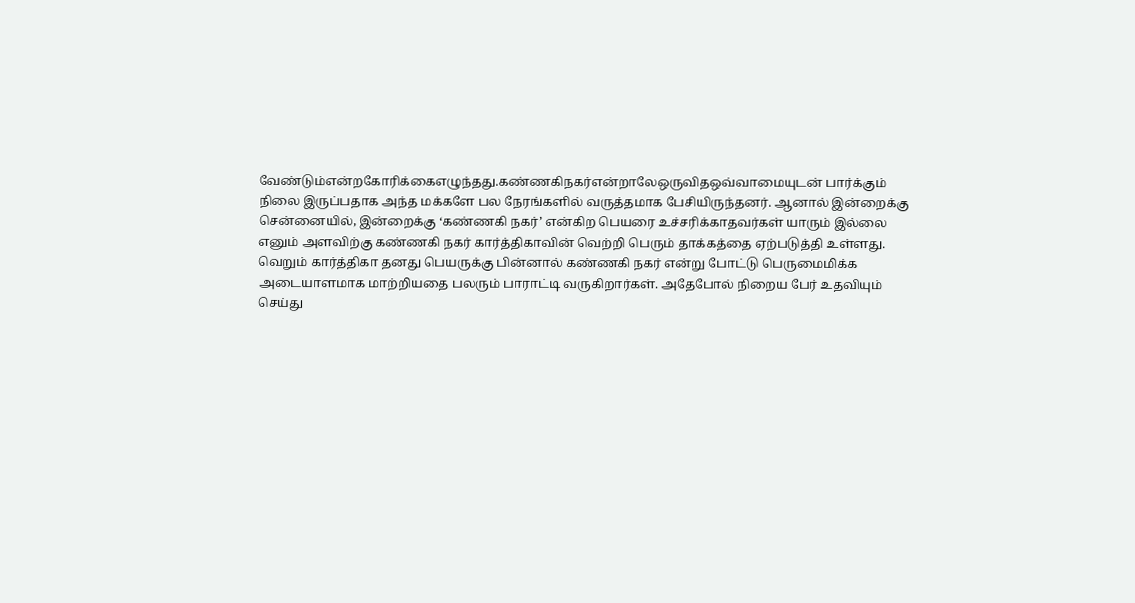வேண்டும்என்றகோரிக்கைஎழுந்தது.கண்ணகிநகர்என்றாலேஒருவிதஒவ்வாமையுடன் பார்க்கும் நிலை இருப்பதாக அந்த மக்களே பல நேரங்களில் வருத்தமாக பேசியிருந்தனர். ஆனால் இன்றைக்கு சென்னையில், இன்றைக்கு ‘கண்ணகி நகர்’ என்கிற பெயரை உச்சரிக்காதவர்கள் யாரும் இல்லை எனும் அளவிற்கு கண்ணகி நகர் கார்த்திகாவின் வெற்றி பெரும் தாக்கத்தை ஏற்படுத்தி உள்ளது. வெறும் கார்த்திகா தனது பெயருக்கு பின்னால் கண்ணகி நகர் என்று போட்டு பெருமைமிக்க அடையாளமாக மாற்றியதை பலரும் பாராட்டி வருகிறார்கள். அதேபோல் நிறைய பேர் உதவியும் செய்து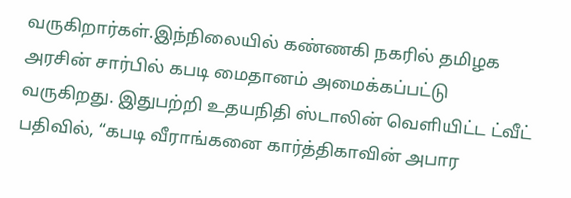வருகிறார்கள்.இந்நிலையில் கண்ணகி நகரில் தமிழக அரசின் சார்பில் கபடி மைதானம் அமைக்கப்பட்டு வருகிறது. இதுபற்றி உதயநிதி ஸ்டாலின் வெளியிட்ட ட்வீட் பதிவில், “கபடி வீராங்கனை கார்த்திகாவின் அபார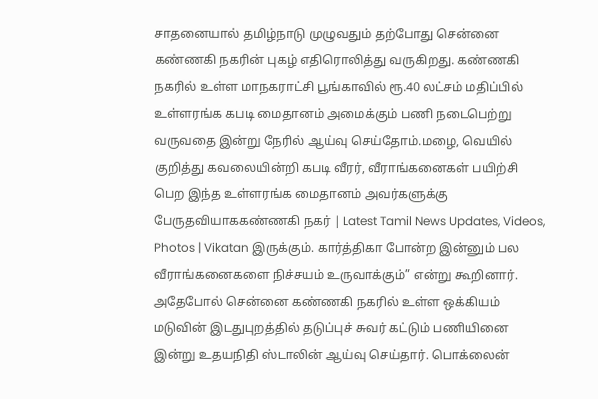சாதனையால் தமிழ்நாடு முழுவதும் தற்போது சென்னை கண்ணகி நகரின் புகழ் எதிரொலித்து வருகிறது. கண்ணகி நகரில் உள்ள மாநகராட்சி பூங்காவில் ரூ.40 லட்சம் மதிப்பில் உள்ளரங்க கபடி மைதானம் அமைக்கும் பணி நடைபெற்று வருவதை இன்று நேரில் ஆய்வு செய்தோம்.மழை, வெயில் குறித்து கவலையின்றி கபடி வீரர், வீராங்கனைகள் பயிற்சி பெற இந்த உள்ளரங்க மைதானம் அவர்களுக்கு பேருதவியாககண்ணகி நகர் | Latest Tamil News Updates, Videos, Photos | Vikatan இருக்கும். கார்த்திகா போன்ற இன்னும் பல வீராங்கனைகளை நிச்சயம் உருவாக்கும்” என்று கூறினார். அதேபோல் சென்னை கண்ணகி நகரில் உள்ள ஒக்கியம் மடுவின் இடதுபுறத்தில் தடுப்புச் சுவர் கட்டும் பணியினை இன்று உதயநிதி ஸ்டாலின் ஆய்வு செய்தார். பொக்லைன்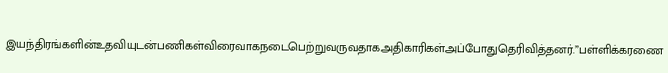இயந்திரங்களின்உதவியுடன்பணிகள்விரைவாகநடைபெற்றுவருவதாகஅதிகாரிகள்அப்போதுதெரிவித்தனர்.”பள்ளிக்கரணை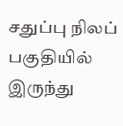சதுப்பு நிலப் பகுதியில் இருந்து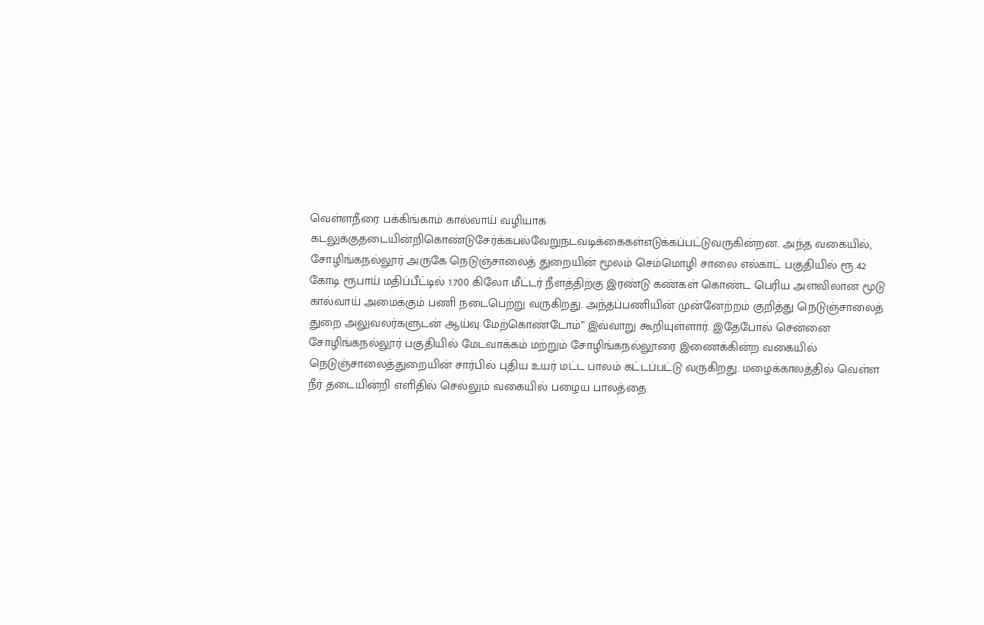வெள்ளநீரை பக்கிங்காம் கால்வாய் வழியாக கடலுக்குதடையின்றிகொண்டுசேர்க்கபல்வேறுநடவடிக்கைகள்எடுக்கப்பட்டுவருகின்றன. அந்த வகையில், சோழிங்கநல்லூர் அருகே நெடுஞ்சாலைத் துறையின் மூலம் செம்மொழி சாலை எல்காட் பகுதியில் ரூ.42 கோடி ரூபாய் மதிப்பீட்டில் 1.700 கிலோ மீட்டர் நீளத்திற்கு இரண்டு கண்கள் கொண்ட பெரிய அளவிலான மூடு கால்வாய் அமைக்கும் பணி நடைபெற்று வருகிறது. அந்தப்பணியின் முன்னேற்றம் குறித்து நெடுஞ்சாலைத் துறை அலுவலர்களுடன் ஆய்வு மேற்கொண்டோம்” இவ்வாறு கூறியுள்ளார். இதேபோல் சென்னை சோழிங்கநல்லூர் பகுதியில் மேடவாக்கம் மற்றும் சோழிங்கநல்லூரை இணைக்கின்ற வகையில் நெடுஞ்சாலைத்துறையின் சார்பில் புதிய உயர் மட்ட பாலம் கட்டப்பட்டு வருகிறது. மழைக்காலத்தில் வெள்ள நீர் தடையின்றி எளிதில் செல்லும் வகையில் பழைய பாலத்தை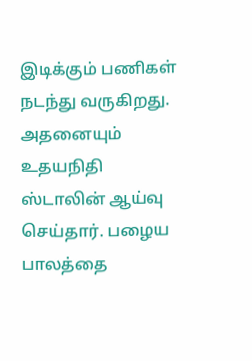இடிக்கும் பணிகள் நடந்து வருகிறது. அதனையும் உதயநிதி ஸ்டாலின் ஆய்வு செய்தார். பழைய பாலத்தை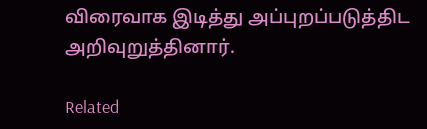விரைவாக இடித்து அப்புறப்படுத்திட அறிவுறுத்தினார்.

Related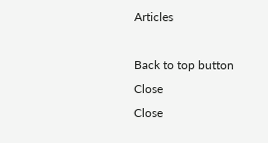Articles

Back to top button
Close
Close